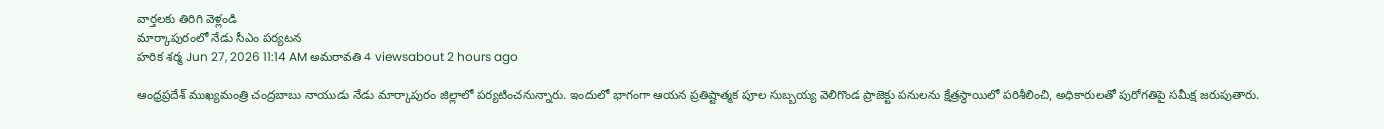వార్తలకు తిరిగి వెళ్లండి
మార్కాపురంలో నేడు సీఎం పర్యటన
హరిక శర్మ Jun 27, 2026 11:14 AM అమరావతి 4 viewsabout 2 hours ago

ఆంధ్రప్రదేశ్ ముఖ్యమంత్రి చంద్రబాబు నాయుడు నేడు మార్కాపురం జిల్లాలో పర్యటించనున్నారు. ఇందులో భాగంగా ఆయన ప్రతిష్టాత్మక పూల సుబ్బయ్య వెలిగొండ ప్రాజెక్టు పనులను క్షేత్రస్థాయిలో పరిశీలించి, అధికారులతో పురోగతిపై సమీక్ష జరుపుతారు.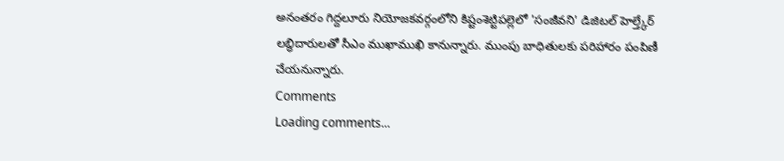అనంతరం గిద్దలూరు నియోజకవర్గంలోని కిష్టంశెట్టిపల్లెలో 'సంజీవని' డిజిటల్ హెల్త్కేర్ లబ్ధిదారులతో సీఎం ముఖాముఖి కానున్నారు. ముంపు బాధితులకు పరిహారం పంపిణీ చేయనున్నారు.
Comments
Loading comments...